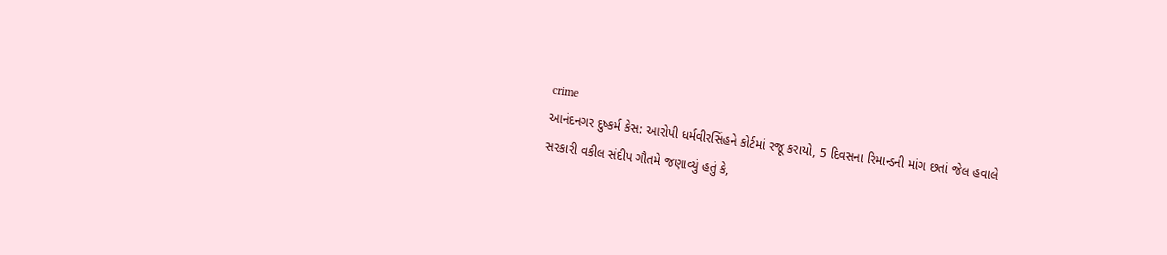crime
આનંદનગર દુષ્કર્મ કેસ: આરોપી ધર્મવીરસિંહને કોર્ટમાં રજૂ કરાયો, 5 દિવસના રિમાન્ડની માંગ છતાં જેલ હવાલે
સરકારી વકીલ સંદીપ ગૌતમે જણાવ્યું હતું કે,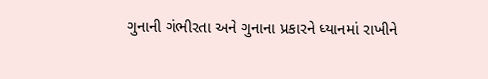ગુનાની ગંભીરતા અને ગુનાના પ્રકારને ધ્યાનમાં રાખીને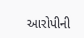આરોપીની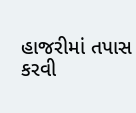હાજરીમાં તપાસ કરવી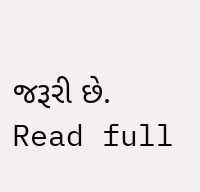જરૂરી છે.
Read full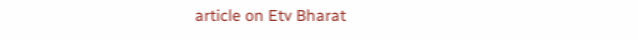article on Etv Bharat